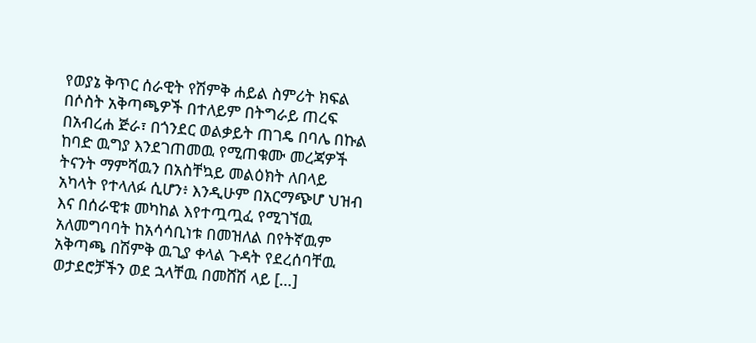የወያኔ ቅጥር ሰራዊት የሽምቅ ሐይል ስምሪት ክፍል በሶስት አቅጣጫዎች በተለይም በትግራይ ጠረፍ በአብረሐ ጅራ፣ በጎንደር ወልቃይት ጠገዴ በባሌ በኩል ከባድ ዉግያ እንደገጠመዉ የሚጠቁሙ መረጃዎች ትናንት ማምሻዉን በአስቸኳይ መልዕክት ለበላይ አካላት የተላለፉ ሲሆን፥ እንዲሁም በአርማጭሆ ህዝብ እና በሰራዊቱ መካከል እየተጧጧፈ የሚገኘዉ አለመግባባት ከአሳሳቢነቱ በመዝለል በየትኛዉም አቅጣጫ በሽምቅ ዉጊያ ቀላል ጉዳት የደረሰባቸዉ ወታደሮቻችን ወደ ኋላቸዉ በመሸሽ ላይ […]